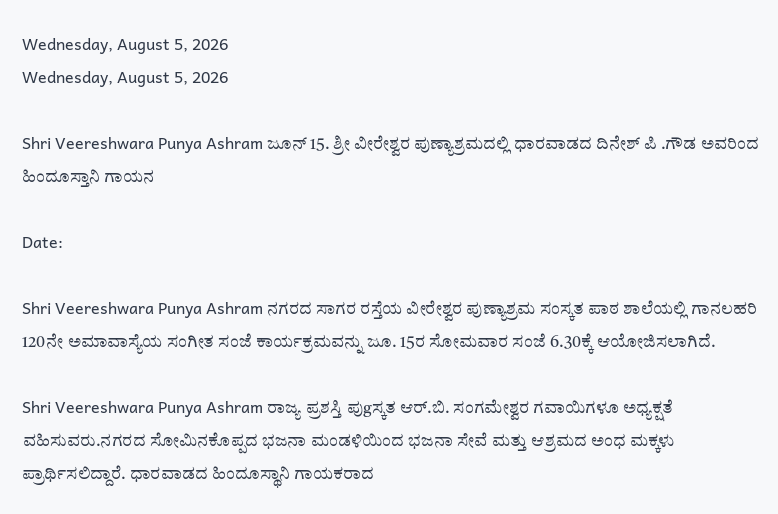Wednesday, August 5, 2026
Wednesday, August 5, 2026

Shri Veereshwara Punya Ashram ಜೂನ್ 15. ಶ್ರೀ ವೀರೇಶ್ವರ ಪುಣ್ಯಾಶ್ರಮದಲ್ಲಿ ಧಾರವಾಡದ ದಿನೇಶ್ ಪಿ .ಗೌಡ ಅವರಿಂದ ಹಿಂದೂಸ್ತಾನಿ ಗಾಯನ

Date:

Shri Veereshwara Punya Ashram ನಗರದ ಸಾಗರ ರಸ್ತೆಯ ವೀರೇಶ್ವರ ಪುಣ್ಯಾಶ್ರಮ ಸಂಸ್ಕತ ಪಾಠ ಶಾಲೆಯಲ್ಲಿ ಗಾನಲಹರಿ 120ನೇ ಅಮಾವಾಸ್ಯೆಯ ಸಂಗೀತ ಸಂಜೆ ಕಾರ್ಯಕ್ರಮವನ್ನು ಜೂ. 15ರ ಸೋಮವಾರ ಸಂಜೆ 6.30ಕ್ಕೆ ಆಯೋಜಿಸಲಾಗಿದೆ.

Shri Veereshwara Punya Ashram ರಾಜ್ಯ ಪ್ರಶಸ್ತಿ ಪುgಸ್ಕತ ಆರ್.ಬಿ. ಸಂಗಮೇಶ್ವರ ಗವಾಯಿಗಳೂ ಅಧ್ಯಕ್ಷತೆ ವಹಿಸುವರು.ನಗರದ ಸೋಮಿನಕೊಪ್ಪದ ಭಜನಾ ಮಂಡಳಿಯಿಂದ ಭಜನಾ ಸೇವೆ ಮತ್ತು ಆಶ್ರಮದ ಅಂಧ ಮಕ್ಕಳು ಪ್ರಾರ್ಥಿಸಲಿದ್ದಾರೆ. ಧಾರವಾಡದ ಹಿಂದೂಸ್ಥಾನಿ ಗಾಯಕರಾದ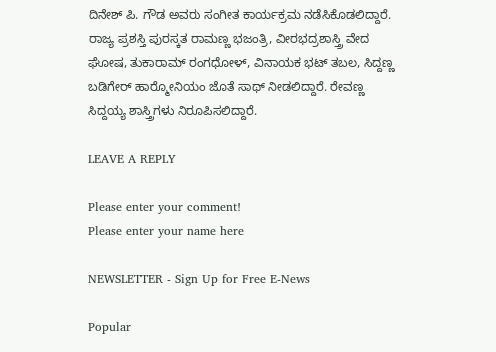ದಿನೇಶ್ ಪಿ. ಗೌಡ ಅವರು ಸಂಗೀತ ಕಾರ್ಯಕ್ರಮ ನಡೆಸಿಕೊಡಲಿದ್ದಾರೆ. ರಾಜ್ಯ ಪ್ರಶಸ್ತಿ ಪುರಸ್ಕತ ರಾಮಣ್ಣ ಭಜಂತ್ರಿ, ವೀರಭದ್ರಶಾಸ್ತ್ರಿ ವೇದ ಘೋಷ, ತುಕಾರಾಮ್ ರಂಗಧೋಳ್, ವಿನಾಯಕ ಭಟ್ ತಬಲ, ಸಿದ್ದಣ್ಣ ಬಡಿಗೇರ್ ಹಾರ್‍ಮೋನಿಯಂ ಜೊತೆ ಸಾಥ್ ನೀಡಲಿದ್ದಾರೆ. ರೇವಣ್ಣ ಸಿದ್ದಯ್ಯ ಶಾಸ್ತ್ರಿಗಳು ನಿರೂಪಿಸಲಿದ್ದಾರೆ.

LEAVE A REPLY

Please enter your comment!
Please enter your name here

NEWSLETTER - Sign Up for Free E-News

Popular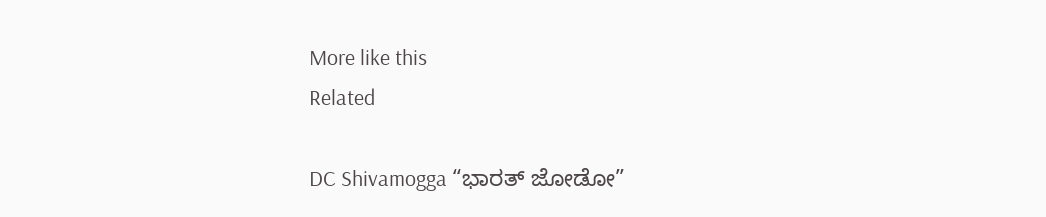More like this
Related

DC Shivamogga “ಭಾರತ್ ಜೋಡೋ”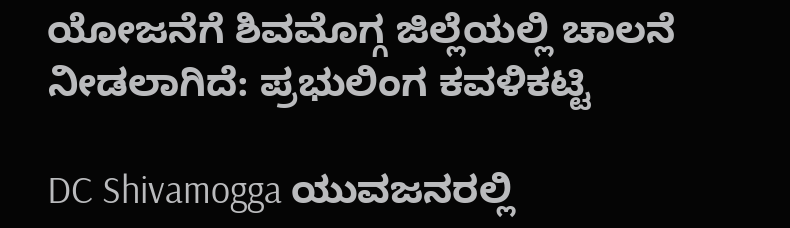ಯೋಜನೆಗೆ ಶಿವಮೊಗ್ಗ ಜಿಲ್ಲೆಯಲ್ಲಿ ಚಾಲನೆ ನೀಡಲಾಗಿದೆ: ಪ್ರಭುಲಿಂಗ ಕವಳಿಕಟ್ಟಿ

DC Shivamogga ಯುವಜನರಲ್ಲಿ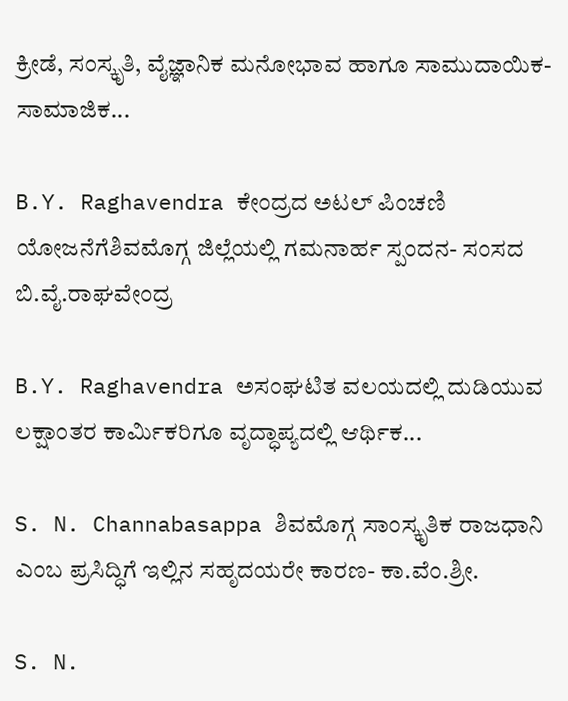ಕ್ರೀಡೆ, ಸಂಸ್ಕೃತಿ, ವೈಜ್ಞಾನಿಕ ಮನೋಭಾವ ಹಾಗೂ ಸಾಮುದಾಯಿಕ-ಸಾಮಾಜಿಕ...

B.Y. Raghavendra ಕೇಂದ್ರದ ಅಟಲ್ ಪಿಂಚಣಿ ಯೋಜನೆಗೆಶಿವಮೊಗ್ಗ ಜಿಲ್ಲೆಯಲ್ಲಿ ಗಮನಾರ್ಹ ಸ್ಪಂದನ- ಸಂಸದ ಬಿ.ವೈ.ರಾಘವೇಂದ್ರ

B.Y. Raghavendra ಅಸಂಘಟಿತ ವಲಯದಲ್ಲಿ ದುಡಿಯುವ ಲಕ್ಷಾಂತರ ಕಾರ್ಮಿಕರಿಗೂ ವೃದ್ಧಾಪ್ಯದಲ್ಲಿ ಆರ್ಥಿಕ...

S. N. Channabasappa ಶಿವಮೊಗ್ಗ ಸಾಂಸ್ಕೃತಿಕ ರಾಜಧಾನಿ ಎಂಬ ಪ್ರಸಿದ್ಧಿಗೆ ಇಲ್ಲಿನ ಸಹೃದಯರೇ ಕಾರಣ- ಕಾ.ವೆಂ‌.ಶ್ರೀ.

S. N.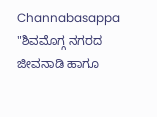Channabasappa "ಶಿವಮೊಗ್ಗ ನಗರದ ಜೀವನಾಡಿ ಹಾಗೂ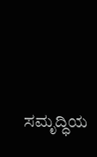ಸಮೃದ್ಧಿಯ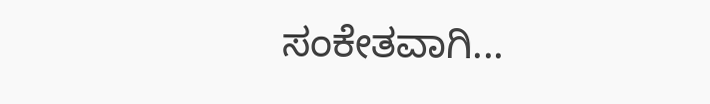ಸಂಕೇತವಾಗಿ...